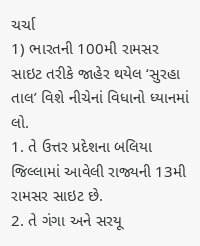ચર્ચા
1) ભારતની 100મી રામસર સાઇટ તરીકે જાહેર થયેલ ‘સુરહા તાલ’ વિશે નીચેનાં વિધાનો ધ્યાનમાં લો.
1. તે ઉત્તર પ્રદેશના બલિયા જિલ્લામાં આવેલી રાજ્યની 13મી રામસર સાઇટ છે.
2. તે ગંગા અને સરયૂ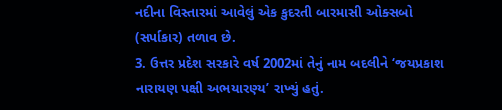નદીના વિસ્તારમાં આવેલું એક કુદરતી બારમાસી ઓક્સબો (સર્પાકાર) તળાવ છે.
3. ઉત્તર પ્રદેશ સરકારે વર્ષ 2002માં તેનું નામ બદલીને ‘જયપ્રકાશ નારાયણ પક્ષી અભયારણ્ય’ રાખ્યું હતું.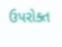ઉપરોક્ત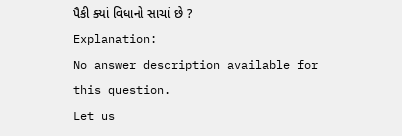પૈકી ક્યાં વિધાનો સાચાં છે ?
Explanation:
No answer description available for this question.
Let us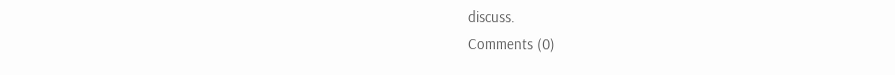discuss.
Comments (0)